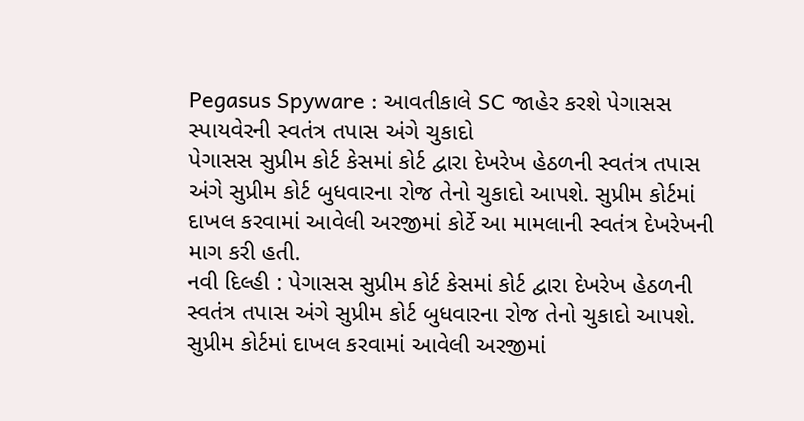Pegasus Spyware : આવતીકાલે SC જાહેર કરશે પેગાસસ સ્પાયવેરની સ્વતંત્ર તપાસ અંગે ચુકાદો
પેગાસસ સુપ્રીમ કોર્ટ કેસમાં કોર્ટ દ્વારા દેખરેખ હેઠળની સ્વતંત્ર તપાસ અંગે સુપ્રીમ કોર્ટ બુધવારના રોજ તેનો ચુકાદો આપશે. સુપ્રીમ કોર્ટમાં દાખલ કરવામાં આવેલી અરજીમાં કોર્ટે આ મામલાની સ્વતંત્ર દેખરેખની માગ કરી હતી.
નવી દિલ્હી : પેગાસસ સુપ્રીમ કોર્ટ કેસમાં કોર્ટ દ્વારા દેખરેખ હેઠળની સ્વતંત્ર તપાસ અંગે સુપ્રીમ કોર્ટ બુધવારના રોજ તેનો ચુકાદો આપશે. સુપ્રીમ કોર્ટમાં દાખલ કરવામાં આવેલી અરજીમાં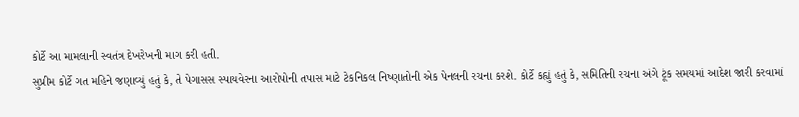કોર્ટે આ મામલાની સ્વતંત્ર દેખરેખની માગ કરી હતી.
સુપ્રીમ કોર્ટે ગત મહિને જણાવ્યું હતું કે, તે પેગાસસ સ્પાયવેરના આરોપોની તપાસ માટે ટેકનિકલ નિષ્ણાતોની એક પેનલની રચના કરશે. કોર્ટે કહ્યું હતું કે, સમિતિની રચના અંગે ટૂંક સમયમાં આદેશ જારી કરવામાં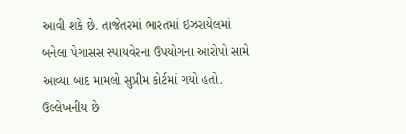આવી શકે છે. તાજેતરમાં ભારતમાં ઇઝરાયેલમાં બનેલા પેગાસસ સ્પાયવેરના ઉપયોગના આરોપો સામે આવ્યા બાદ મામલો સુપ્રીમ કોર્ટમાં ગયો હતો.
ઉલ્લેખનીય છે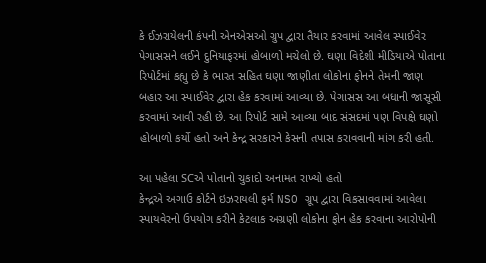કે ઈઝરાયેલની કંપની એનએસઓ ગ્રુપ દ્વારા તૈયાર કરવામાં આવેલ સ્પાઈવેર પેગાસસને લઈને દુનિયાફરમાં હોબાળો મચેલો છે. ઘણા વિદેશી મીડિયાએ પોતાના રિપોર્ટમાં કહ્યુ છે કે ભારત સહિત ઘણા જાણીતા લોકોના ફોનને તેમની જાણ બહાર આ સ્પાઈવેર દ્વારા હેક કરવામાં આવ્યા છે. પેગાસસ આ બધાની જાસૂસી કરવામાં આવી રહી છે. આ રિપોર્ટ સામે આવ્યા બાદ સંસદમાં પણ વિપક્ષે ઘણો હોબાળો કર્યો હતો અને કેન્દ્ર સરકારને કેસની તપાસ કરાવવાની માંગ કરી હતી.

આ પહેલા SCએ પોતાનો ચુકાદો અનામત રાખ્યો હતો
કેન્દ્રએ અગાઉ કોર્ટને ઇઝરાયલી ફર્મ NSO ગ્રૂપ દ્વારા વિકસાવવામાં આવેલા સ્પાયવેરનો ઉપયોગ કરીને કેટલાક અગ્રણી લોકોના ફોન હેક કરવાના આરોપોની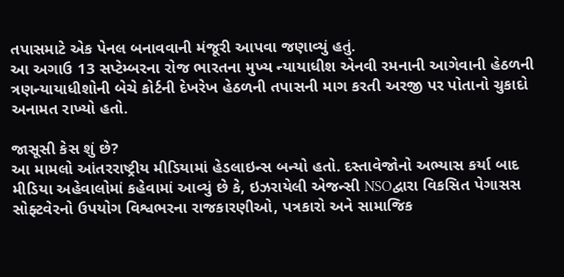તપાસમાટે એક પેનલ બનાવવાની મંજૂરી આપવા જણાવ્યું હતું.
આ અગાઉ 13 સપ્ટેમ્બરના રોજ ભારતના મુખ્ય ન્યાયાધીશ એનવી રમનાની આગેવાની હેઠળની ત્રણન્યાયાધીશોની બેચે કોર્ટની દેખરેખ હેઠળની તપાસની માગ કરતી અરજી પર પોતાનો ચુકાદો અનામત રાખ્યો હતો.

જાસૂસી કેસ શું છે?
આ મામલો આંતરરાષ્ટ્રીય મીડિયામાં હેડલાઇન્સ બન્યો હતો. દસ્તાવેજોનો અભ્યાસ કર્યા બાદ મીડિયા અહેવાલોમાં કહેવામાં આવ્યું છે કે, ઇઝરાયેલી એજન્સી NSOદ્વારા વિકસિત પેગાસસ સોફ્ટવેરનો ઉપયોગ વિશ્વભરના રાજકારણીઓ, પત્રકારો અને સામાજિક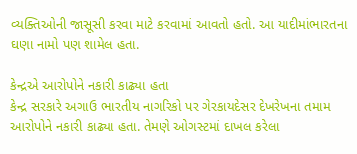વ્યક્તિઓની જાસૂસી કરવા માટે કરવામાં આવતો હતો. આ યાદીમાંભારતના ઘણા નામો પણ શામેલ હતા.

કેન્દ્રએ આરોપોને નકારી કાઢ્યા હતા
કેન્દ્ર સરકારે અગાઉ ભારતીય નાગરિકો પર ગેરકાયદેસર દેખરેખના તમામ આરોપોને નકારી કાઢ્યા હતા. તેમણે ઓગસ્ટમાં દાખલ કરેલા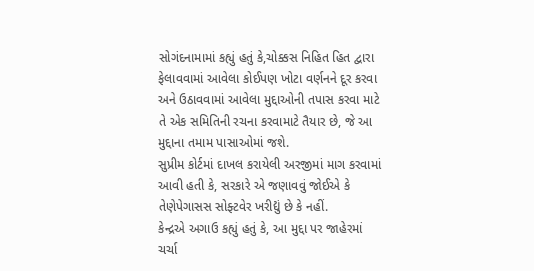સોગંદનામામાં કહ્યું હતું કે,ચોક્કસ નિહિત હિત દ્વારા ફેલાવવામાં આવેલા કોઈપણ ખોટા વર્ણનને દૂર કરવા અને ઉઠાવવામાં આવેલા મુદ્દાઓની તપાસ કરવા માટે તે એક સમિતિની રચના કરવામાટે તૈયાર છે, જે આ મુદ્દાના તમામ પાસાઓમાં જશે.
સુપ્રીમ કોર્ટમાં દાખલ કરાયેલી અરજીમાં માગ કરવામાં આવી હતી કે, સરકારે એ જણાવવું જોઈએ કે તેણેપેગાસસ સોફ્ટવેર ખરીદ્યું છે કે નહીં.
કેન્દ્રએ અગાઉ કહ્યું હતું કે, આ મુદ્દા પર જાહેરમાં ચર્ચા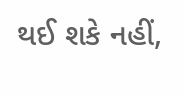થઈ શકે નહીં,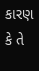કારણ કે તે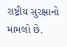રાષ્ટ્રીય સુરક્ષાનો મામલો છે.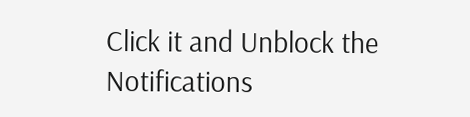Click it and Unblock the Notifications